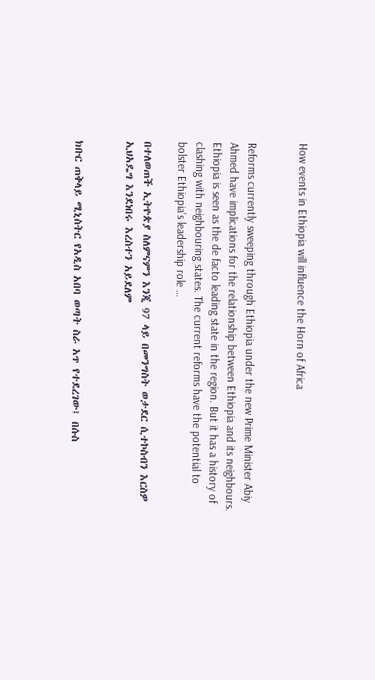How events in Ethiopia will influence the Horn of Africa


Reforms currently sweeping through Ethiopia under the new Prime Minister Abiy Ahmed have implications for the relationship between Ethiopia and its neighbours. Ethiopia is seen as the de facto leading state in the region. But it has a history of clashing with neighbouring states. The current reforms have the potential to bolster Ethiopia’s leadership role …

በተለወጠች ኢትዮጵያ ስለምናምን እንጂ 97 ላይ በመንግስት ወታደር ሲተኮስብን እርስዎ ኢህአዴግ እንደነበሩ እረስተን አይደለም


ክቡር ጠቅላይ ሚኒስትር የአዲስ አበባ ወጣት ስራ አጥ የተደረገው፤ በሱስ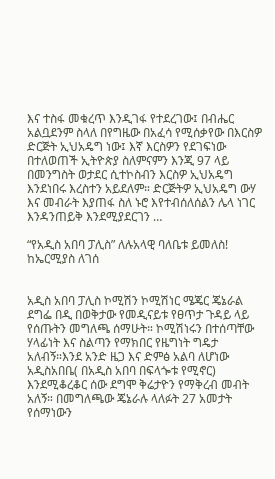እና ተስፋ መቁረጥ እንዲገፋ የተደረገው፤ በብሔር አልቧደንም ስላለ በየግዜው በአፈሳ የሚሰቃየው በእርስዎ ድርጅት ኢህአዴግ ነው፤ እኛ እርስዎን የደገፍነው በተለወጠች ኢትዮጵያ ስለምናምን እንጂ 97 ላይ በመንግስት ወታደር ሲተኮስብን እርስዎ ኢህአዴግ እንደነበሩ እረስተን አይደለም። ድርጅትዎ ኢህአዴግ ውሃ እና መብራት እያጠፋ ስለ ኑሮ እየተብሰለሰልን ሌላ ነገር እንዳንጠይቅ እንደሚያደርገን …

“የአዲስ አበባ ፓሊስ” ለሉአላዊ ባለቤቱ ይመለስ! ከኤርሚያስ ለገሰ


አዲስ አበባ ፓሊስ ኮሚሽን ኮሚሽነር ሜጄር ጄኔራል ደግፌ በዲ በወቅታው የመዲናይቱ የፀጥታ ጉዳይ ላይ የሰጡትን መግለጫ ሰማሁት። ኮሚሽነሩን በተሰጣቸው ሃላፊነት እና ስልጣን የማክበር የዜግነት ግዴታ አለብኝ።እንደ አንድ ዜጋ እና ድምፅ አልባ ለሆነው አዲስአበቤ( በአዲስ አበባ በፍላጐቱ የሚኖር) እንደሚቆረቆር ሰው ደግሞ ቅሬታዮን የማቅረብ መብት አለኝ። በመግለጫው ጄኔራሉ ላለፉት 27 አመታት የሰማነውን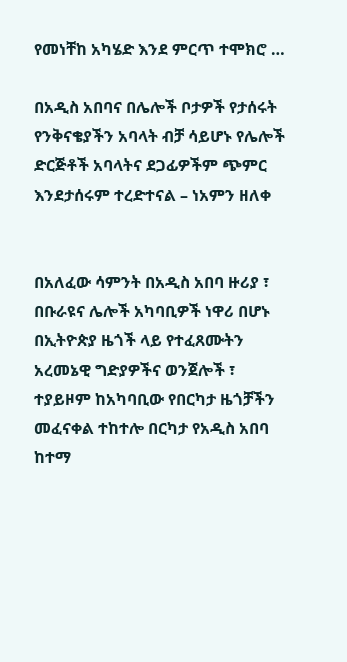የመነቸከ አካሄድ እንደ ምርጥ ተሞክሮ …

በአዲስ አበባና በሌሎች ቦታዎች የታሰሩት የንቅናቄያችን አባላት ብቻ ሳይሆኑ የሌሎች ድርጅቶች አባላትና ደጋፊዎችም ጭምር እንደታሰሩም ተረድተናል – ነአምን ዘለቀ


በአለፈው ሳምንት በአዲስ አበባ ዙሪያ ፣ በቡራዩና ሌሎች አካባቢዎች ነዋሪ በሆኑ በኢትዮጵያ ዜጎች ላይ የተፈጸሙትን አረመኔዊ ግድያዎችና ወንጀሎች ፣ ተያይዞም ከአካባቢው የበርካታ ዜጎቻችን መፈናቀል ተከተሎ በርካታ የአዲስ አበባ ከተማ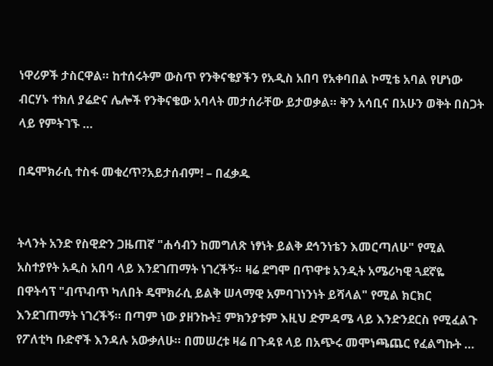ነዋሪዎች ታስርዋል። ከተሰሩትም ውስጥ የንቅናቄያችን የአዲስ አበባ የአቀባበል ኮሚቴ አባል የሆነው ብርሃኑ ተክለ ያሬድና ሌሎች የንቅናቄው አባላት መታሰራቸው ይታወቃል። ቅን አሳቢና በአሁን ወቅት በስጋት ላይ የምትገኙ …

በዴሞክራሲ ተስፋ መቁረጥ?አይታሰብም! – በፈቃዱ


ትላንት አንድ የስዊድን ጋዜጠኛ "ሐሳብን ከመግለጽ ነፃነት ይልቅ ደኅንነቴን እመርጣለሁ" የሚል አስተያየት አዲስ አበባ ላይ እንደገጠማት ነገረችኝ። ዛሬ ደግሞ በጥዋቱ አንዲት አሜሪካዊ ጓደኛዬ በዋትሳፕ "ብጥብጥ ካለበት ዴሞክራሲ ይልቅ ሠላማዊ አምባገነንነት ይሻላል" የሚል ክርክር እንደገጠማት ነገረችኝ። በጣም ነው ያዘንኩት፤ ምክንያቱም እዚህ ድምዳሜ ላይ እንድንደርስ የሚፈልጉ የፖለቲካ ቡድኖች እንዳሉ አውቃለሁ። በመሠረቱ ዛሬ በጉዳዩ ላይ በአጭሩ መሞነጫጨር የፈልግኩት …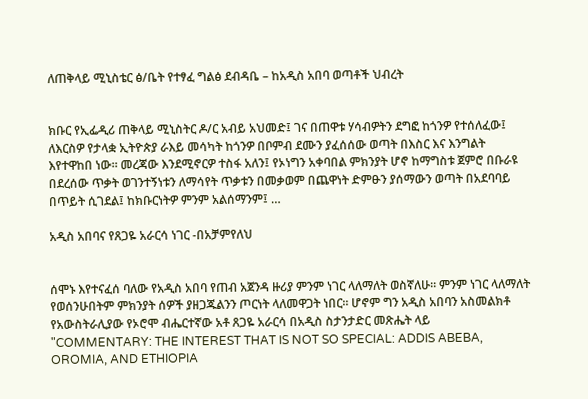ለጠቅላይ ሚኒስቴር ፅ/ቤት የተፃፈ ግልፅ ደብዳቤ – ከአዲስ አበባ ወጣቶች ህብረት


ክቡር የኢፌዲሪ ጠቅላይ ሚኒስትር ዶ/ር አብይ አህመድ፤ ገና በጠዋቱ ሃሳብዎትን ደግፎ ከጎንዎ የተሰለፈው፤ ለእርስዎ የታላቋ ኢትዮጵያ ራእይ መሳካት ከጎንዎ በቦምብ ደሙን ያፈሰሰው ወጣት በእስር እና እንግልት እየተዋከበ ነው። መረጃው እንደሚኖርዎ ተስፋ አለን፤ የኦነግን አቀባበል ምክንያት ሆኖ ከማግስቱ ጀምሮ በቡራዩ በደረሰው ጥቃት ወገንተኝነቱን ለማሳየት ጥቃቱን በመቃወም በጨዋነት ድምፁን ያሰማውን ወጣት በአደባባይ በጥይት ሲገደል፤ ከክቡርነትዎ ምንም አልሰማንም፤ …

አዲስ አበባና የጸጋዬ አራርሳ ነገር -በአቻምየለህ


ሰሞኑ እየተናፈሰ ባለው የአዲስ አበባ የጠብ አጀንዳ ዙሪያ ምንም ነገር ላለማለት ወስኛለሁ። ምንም ነገር ላለማለት የወሰንሁበትም ምክንያት ሰዎች ያዘጋጁልንን ጦርነት ላለመዋጋት ነበር። ሆኖም ግን አዲስ አበባን አስመልክቶ የአውስትራሊያው የኦሮሞ ብሔርተኛው አቶ ጸጋዬ አራርሳ በአዲስ ስታንታድር መጽሔት ላይ "COMMENTARY: THE INTEREST THAT IS NOT SO SPECIAL: ADDIS ABEBA, OROMIA, AND ETHIOPIA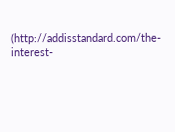(http://addisstandard.com/the-interest-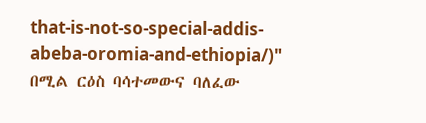that-is-not-so-special-addis-abeba-oromia-and-ethiopia/)" በሚል ርዕስ ባሳተመውና ባለፈው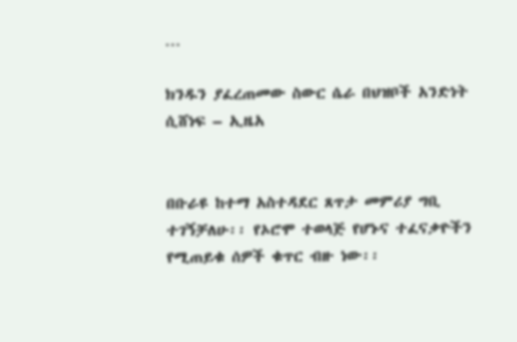…

ክንዱን ያፈረጠመው ስውር ሴራ በህዝቦች አንድነት ሲሸነፍ – ኢዜአ


በቡራዩ ከተማ አስተዳደር ጸጥታ መምሪያ ግቢ ተገኝቻለሁ፡፡ የኦሮሞ ተወላጅ የሆኑና ተፈናቃዮችን የሚጠይቁ ሰዎች ቁጥር ብዙ ነው፡፡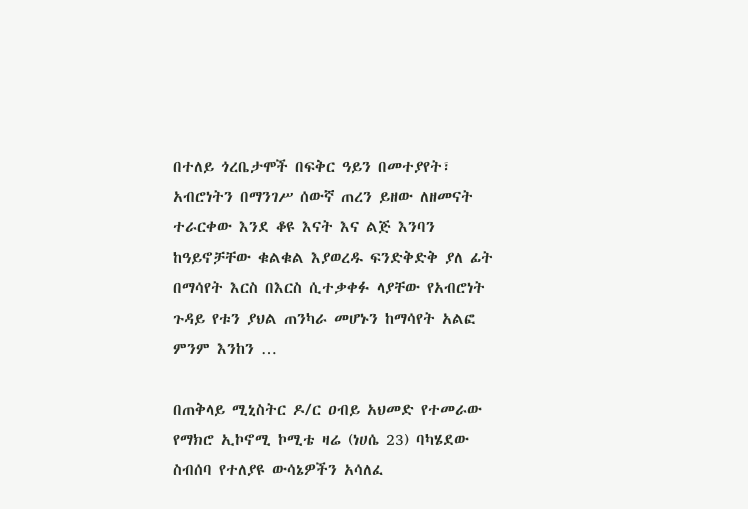በተለይ ጎረቤታሞች በፍቅር ዓይን በመተያየት፣ አብሮነትን በማንገሥ ሰውኛ ጠረን ይዘው ለዘመናት ተራርቀው እንደ ቆዩ እናት እና ልጅ እንባን ከዓይኖቻቸው ቁልቁል እያወረዱ ፍንድቅድቅ ያለ ፊት በማሳየት እርስ በእርስ ሲተቃቀፉ ላያቸው የአብሮነት ጉዳይ የቱን ያህል ጠንካራ መሆኑን ከማሳየት አልፎ ምንም እንከን …

በጠቅላይ ሚኒስትር ዶ/ር ዐብይ አህመድ የተመራው የማክሮ ኢኮኖሚ ኮሚቴ ዛሬ (ነሀሴ 23) ባካሄደው ስብሰባ የተለያዩ ውሳኔዎችን አሳለፈ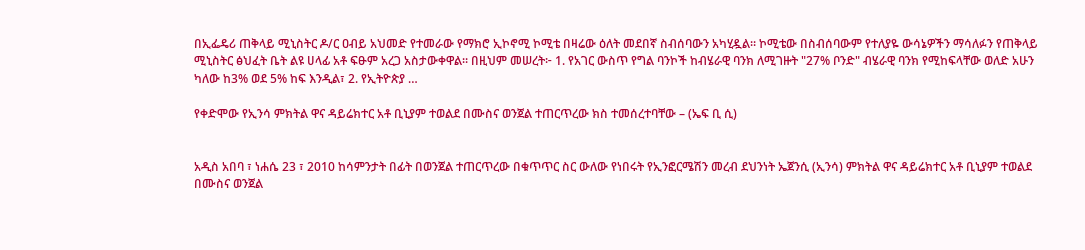በኢፌዴሪ ጠቅላይ ሚኒስትር ዶ/ር ዐብይ አህመድ የተመራው የማክሮ ኢኮኖሚ ኮሚቴ በዛሬው ዕለት መደበኛ ስብሰባውን አካሂዷል። ኮሚቴው በስብሰባውም የተለያዬ ውሳኔዎችን ማሳለፉን የጠቅላይ ሚኒስትር ፅህፈት ቤት ልዩ ሀላፊ አቶ ፍፁም አረጋ አስታውቀዋል። በዚህም መሠረት፦ 1. የአገር ውስጥ የግል ባንኮች ከብሄራዊ ባንክ ለሚገዙት "27% ቦንድ" ብሄራዊ ባንክ የሚከፍላቸው ወለድ አሁን ካለው ከ3% ወደ 5% ከፍ እንዲል፣ 2. የኢትዮጵያ …

የቀድሞው የኢንሳ ምክትል ዋና ዳይሬክተር አቶ ቢኒያም ተወልደ በሙስና ወንጀል ተጠርጥረው ክስ ተመሰረተባቸው – (ኤፍ ቢ ሲ)


አዲስ አበባ ፣ ነሐሴ 23 ፣ 2010 ከሳምንታት በፊት በወንጀል ተጠርጥረው በቁጥጥር ስር ውለው የነበሩት የኢንፎርሜሽን መረብ ደህንነት ኤጀንሲ (ኢንሳ) ምክትል ዋና ዳይሬክተር አቶ ቢኒያም ተወልደ በሙስና ወንጀል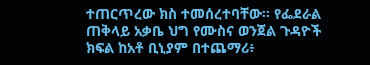ተጠርጥረው ክስ ተመሰረተባቸው። የፌደራል ጠቅላይ አቃቤ ህግ የሙስና ወንጀል ጉዳዮች ክፍል ከአቶ ቢኒያም በተጨማሪ፥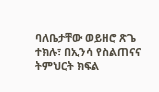ባለቤታቸው ወይዘሮ ጽጌ ተክሉ፣ በኢንሳ የስልጠናና ትምህርት ክፍል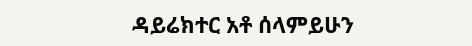ዳይሬክተር አቶ ሰላምይሁን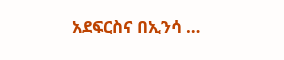አደፍርስና በኢንሳ …